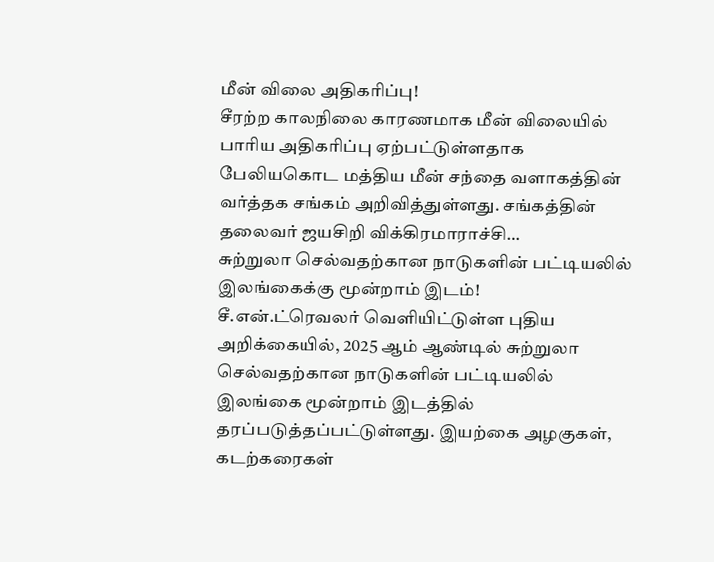மீன் விலை அதிகரிப்பு!
சீரற்ற காலநிலை காரணமாக மீன் விலையில் பாரிய அதிகரிப்பு ஏற்பட்டுள்ளதாக பேலியகொட மத்திய மீன் சந்தை வளாகத்தின் வர்த்தக சங்கம் அறிவித்துள்ளது. சங்கத்தின் தலைவர் ஜயசிறி விக்கிரமாராச்சி…
சுற்றுலா செல்வதற்கான நாடுகளின் பட்டியலில் இலங்கைக்கு மூன்றாம் இடம்!
சீ.என்.ட்ரெவலர் வெளியிட்டுள்ள புதிய அறிக்கையில், 2025 ஆம் ஆண்டில் சுற்றுலா செல்வதற்கான நாடுகளின் பட்டியலில் இலங்கை மூன்றாம் இடத்தில் தரப்படுத்தப்பட்டுள்ளது. இயற்கை அழகுகள், கடற்கரைகள்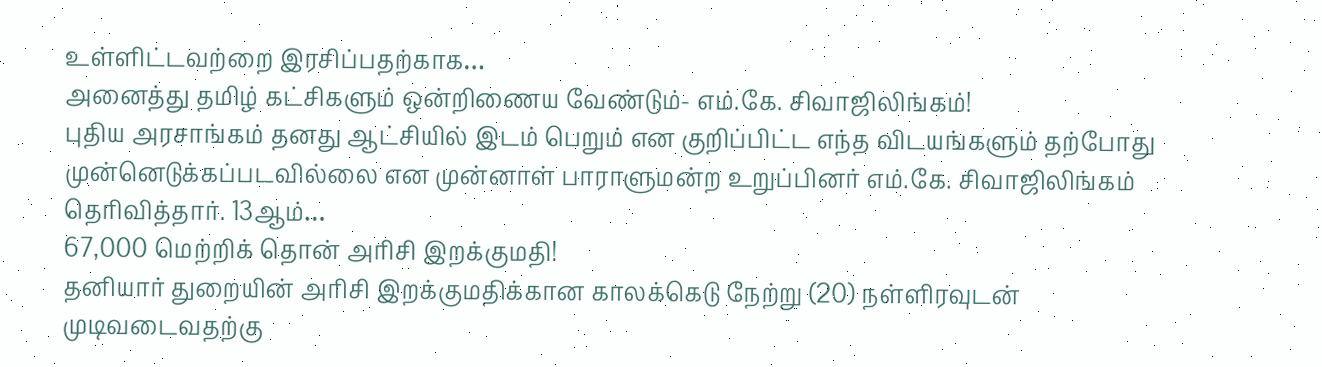உள்ளிட்டவற்றை இரசிப்பதற்காக…
அனைத்து தமிழ் கட்சிகளும் ஒன்றிணைய வேண்டும்- எம்.கே. சிவாஜிலிங்கம்!
புதிய அரசாங்கம் தனது ஆட்சியில் இடம் பெறும் என குறிப்பிட்ட எந்த விடயங்களும் தற்போது முன்னெடுக்கப்படவில்லை என முன்னாள் பாராளுமன்ற உறுப்பினர் எம்.கே. சிவாஜிலிங்கம் தெரிவித்தார். 13ஆம்…
67,000 மெற்றிக் தொன் அரிசி இறக்குமதி!
தனியார் துறையின் அரிசி இறக்குமதிக்கான காலக்கெடு நேற்று (20) நள்ளிரவுடன் முடிவடைவதற்கு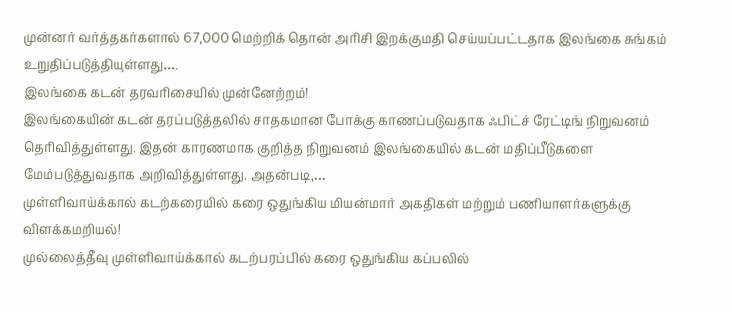முன்னர் வர்த்தகர்களால் 67,000 மெற்றிக் தொன் அரிசி இறக்குமதி செய்யப்பட்டதாக இலங்கை சுங்கம் உறுதிப்படுத்தியுள்ளது….
இலங்கை கடன் தரவரிசையில் முன்னேற்றம்!
இலங்கையின் கடன் தரப்படுத்தலில் சாதகமான போக்கு காணப்படுவதாக ஃபிட்ச் ரேட்டிங் நிறுவனம் தெரிவித்துள்ளது. இதன் காரணமாக குறித்த நிறுவனம் இலங்கையில் கடன் மதிப்பீடுகளை மேம்படுத்துவதாக அறிவித்துள்ளது. அதன்படி,…
முள்ளிவாய்க்கால் கடற்கரையில் கரை ஒதுங்கிய மியன்மார் அகதிகள் மற்றும் பணியாளர்களுக்கு விளக்கமறியல்!
முல்லைத்தீவு முள்ளிவாய்க்கால் கடற்பரப்பில் கரை ஒதுங்கிய கப்பலில்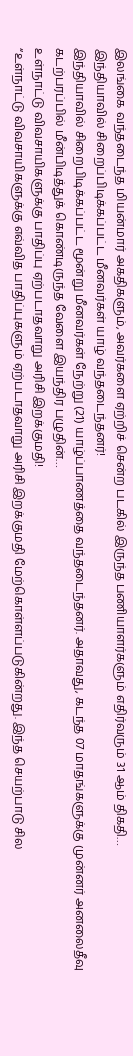இலங்கை வந்தடைந்த மியன்மார் அகதிகளும், அவர்களை ஏற்றிச் சென்ற படகில் இருந்த பணியாளர்களும் எதிர்வரும் 31 ஆம் திகதி…
இந்தியாவில் சிறைப்பிடிக்கப்பட்ட மீனவர்கள் யாழ் வந்தடைந்தனர்!
இந்தியாவில் சிறைபிடிக்கப்பட்ட மூன்று மீனவர்கள் நேற்று (21) யாழ்ப்பாணத்தை வந்தடைந்தனர். அதாவது, கடந்த 07 மாதங்களுக்கு முன்னர் அனலைதீவு கடற்பரப்பில் மீன்பிடித்துக் கொண்டிருந்த வேளை இயந்திர பழுதின்…
உள்நாட்டு விவசாயிகளுக்கு பாதிப்பு ஏற்படாதவாறு அரிசி இறக்குமதி!
“உள்நாட்டு விவசாயிகளுக்கு எவ்வித பாதிப்புகளும் ஏற்படாதவாறு அரிசி இறக்குமதி மேற்கொள்ளப்படுகின்றது. இந்த செயற்பாடு சில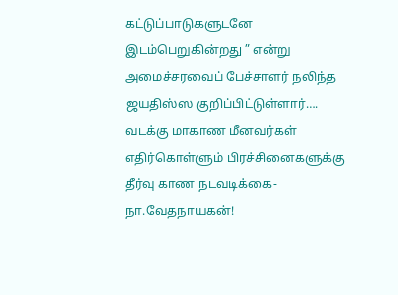கட்டுப்பாடுகளுடனே இடம்பெறுகின்றது ” என்று அமைச்சரவைப் பேச்சாளர் நலிந்த ஜயதிஸ்ஸ குறிப்பிட்டுள்ளார்….
வடக்கு மாகாண மீனவர்கள் எதிர்கொள்ளும் பிரச்சினைகளுக்கு தீர்வு காண நடவடிக்கை- நா.வேதநாயகன்!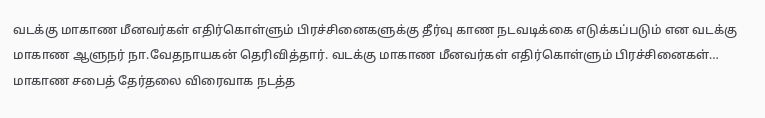வடக்கு மாகாண மீனவர்கள் எதிர்கொள்ளும் பிரச்சினைகளுக்கு தீர்வு காண நடவடிக்கை எடுக்கப்படும் என வடக்கு மாகாண ஆளுநர் நா.வேதநாயகன் தெரிவித்தார். வடக்கு மாகாண மீனவர்கள் எதிர்கொள்ளும் பிரச்சினைகள்…
மாகாண சபைத் தேர்தலை விரைவாக நடத்த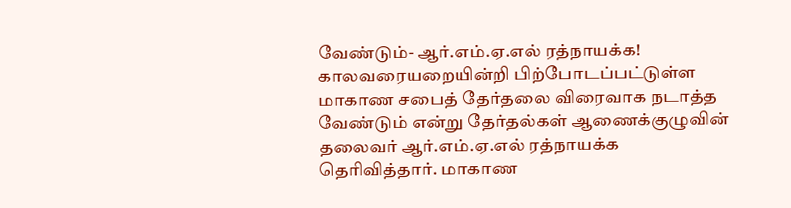வேண்டும்- ஆர்.எம்.ஏ.எல் ரத்நாயக்க!
காலவரையறையின்றி பிற்போடப்பட்டுள்ள மாகாண சபைத் தேர்தலை விரைவாக நடாத்த வேண்டும் என்று தேர்தல்கள் ஆணைக்குழுவின் தலைவர் ஆர்.எம்.ஏ.எல் ரத்நாயக்க தெரிவித்தார். மாகாண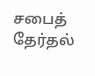சபைத் தேர்தல்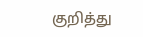குறித்து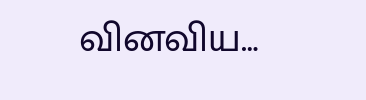வினவிய…